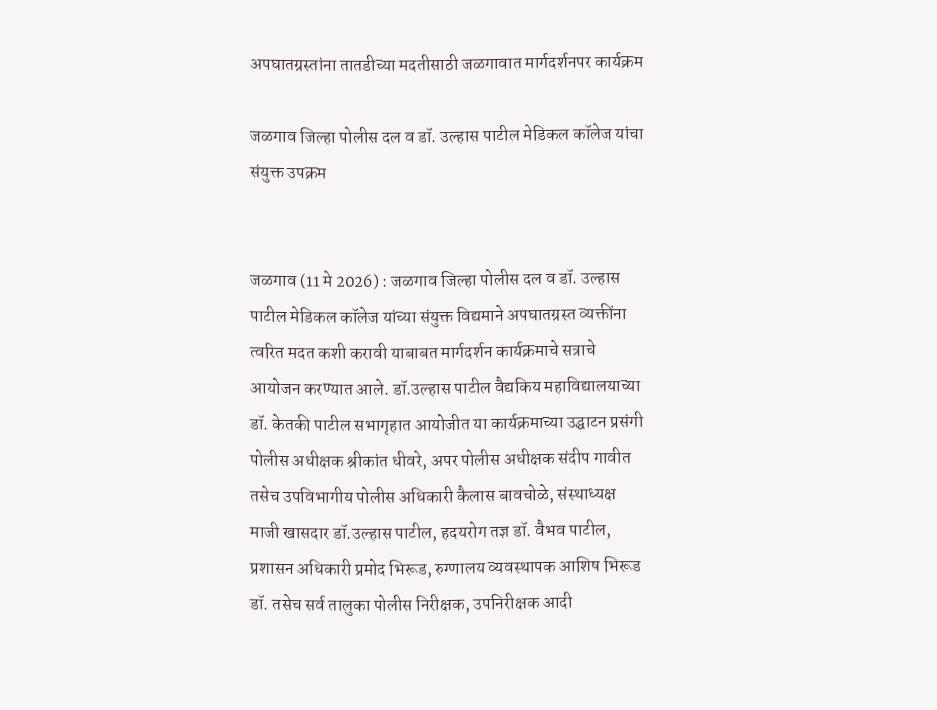अपघातग्रस्तांना तातडीच्या मदतीसाठी जळगावात मार्गदर्शनपर कार्यक्रम

जळगाव जिल्हा पोलीस दल व डॉ. उल्हास पाटील मेडिकल कॉलेज यांचा संयुक्त उपक्रम


जळगाव (11 मे 2026) : जळगाव जिल्हा पोलीस दल व डॉ. उल्हास पाटील मेडिकल कॉलेज यांच्या संयुक्त विद्यमाने अपघातग्रस्त व्यक्तींना त्वरित मदत कशी करावी याबाबत मार्गदर्शन कार्यक्रमाचे सत्राचे आयोजन करण्यात आले. डॉ.उल्हास पाटील वैद्यकिय महाविद्यालयाच्या डॉ. केतकी पाटील सभागृहात आयोजीत या कार्यक्रमाच्या उद्घाटन प्रसंगी पोलीस अधीक्षक श्रीकांत धीवरे, अपर पोलीस अधीक्षक संदीप गावीत तसेच उपविभागीय पोलीस अधिकारी कैलास बावचोळे, संस्थाध्यक्ष माजी खासदार डॉ.उल्हास पाटील, हदयरोग तज्ञ डॉ. वैभव पाटील, प्रशासन अधिकारी प्रमोद भिरूड, रुग्णालय व्यवस्थापक आशिष भिरूड डॉ. तसेच सर्व तालुका पोलीस निरीक्षक, उपनिरीक्षक आदी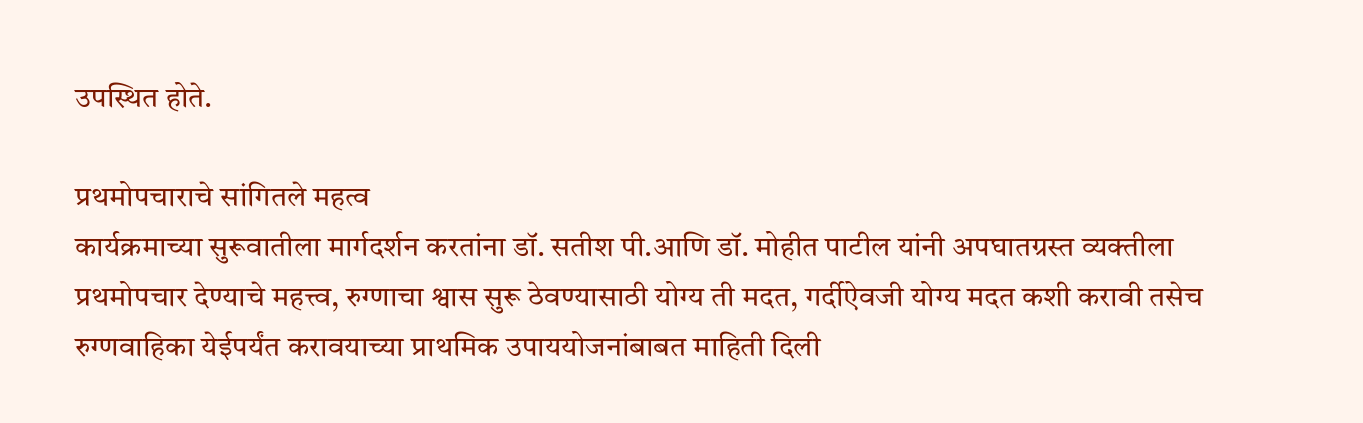उपस्थित होते.

प्रथमोपचाराचे सांगितले महत्व
कार्यक्रमाच्या सुरूवातीला मार्गदर्शन करतांना डॉ. सतीश पी.आणि डॉ. मोहीत पाटील यांनी अपघातग्रस्त व्यक्तीला प्रथमोपचार देण्याचे महत्त्व, रुग्णाचा श्वास सुरू ठेवण्यासाठी योग्य ती मदत, गर्दीऐवजी योग्य मदत कशी करावी तसेच रुग्णवाहिका येईपर्यंत करावयाच्या प्राथमिक उपाययोजनांबाबत माहिती दिली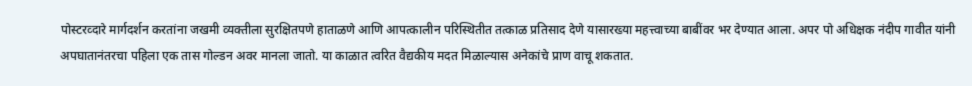पोस्टरव्दारे मार्गदर्शन करतांना जखमी व्यक्तीला सुरक्षितपणे हाताळणे आणि आपत्कालीन परिस्थितीत तत्काळ प्रतिसाद देणे यासारख्या महत्त्वाच्या बाबींवर भर देण्यात आला. अपर पो अधिक्षक नंदीप गावीत यांनी अपघातानंतरचा पहिला एक तास गोल्डन अवर मानला जातो. या काळात त्वरित वैद्यकीय मदत मिळाल्यास अनेकांचे प्राण वाचू शकतात.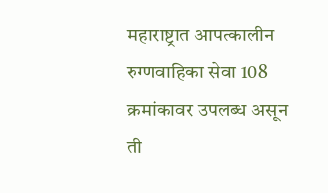महाराष्ट्रात आपत्कालीन रुग्णवाहिका सेवा 108 क्रमांकावर उपलब्ध असून ती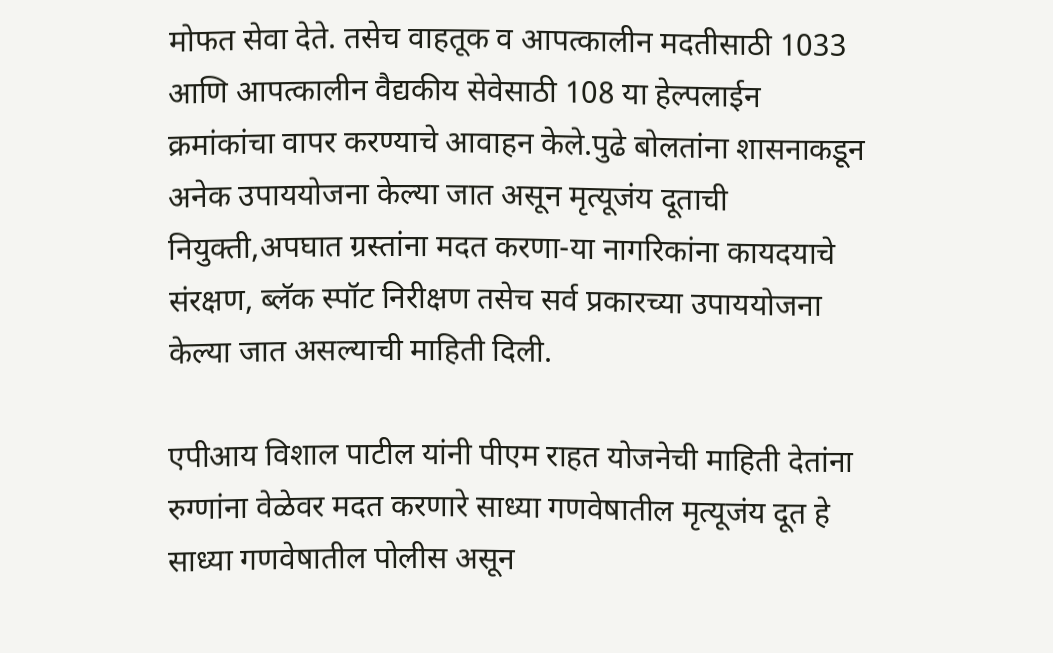मोफत सेवा देते. तसेच वाहतूक व आपत्कालीन मदतीसाठी 1033 आणि आपत्कालीन वैद्यकीय सेवेसाठी 108 या हेल्पलाईन क्रमांकांचा वापर करण्याचे आवाहन केले.पुढे बोलतांना शासनाकडून अनेक उपाययोजना केल्या जात असून मृत्यूजंय दूताची नियुक्ती,अपघात ग्रस्तांना मदत करणा-या नागरिकांना कायदयाचे संरक्षण, ब्लॅक स्पॉट निरीक्षण तसेच सर्व प्रकारच्या उपाययोजना केल्या जात असल्याची माहिती दिली.

एपीआय विशाल पाटील यांनी पीएम राहत योजनेची माहिती देतांना रुग्णांना वेळेवर मदत करणारे साध्या गणवेषातील मृत्यूजंय दूत हे साध्या गणवेषातील पोलीस असून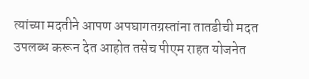त्यांच्या मदतीने आपण अपघागतग्रस्तांना तातडीची मदत उपलब्ध करून देत आहोत तसेच पीएम राहत योजनेत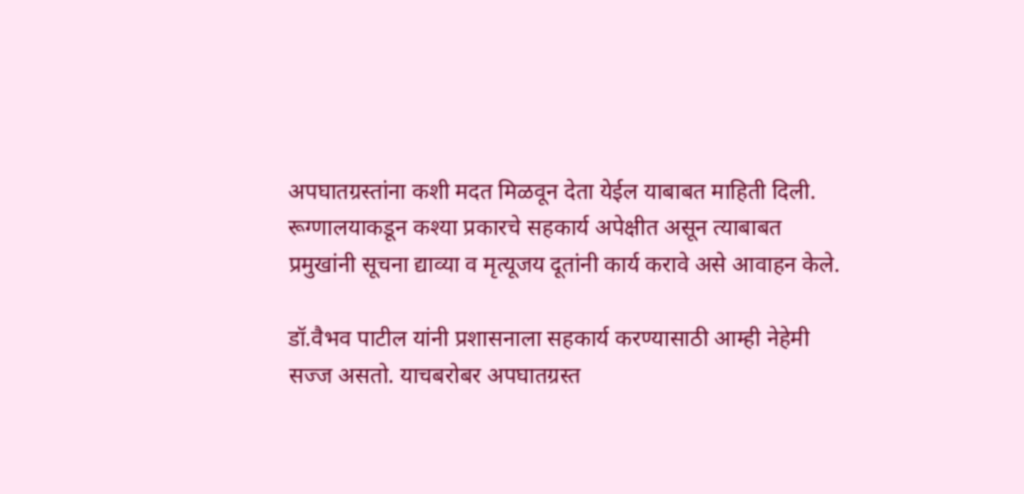अपघातग्रस्तांना कशी मदत मिळवून देता येईल याबाबत माहिती दिली. रूग्णालयाकडून कश्या प्रकारचे सहकार्य अपेक्षीत असून त्याबाबत प्रमुखांनी सूचना द्याव्या व मृत्यूजय दूतांनी कार्य करावे असे आवाहन केले.

डॉ.वैभव पाटील यांनी प्रशासनाला सहकार्य करण्यासाठी आम्ही नेहेमी सज्ज असतो. याचबरोबर अपघातग्रस्त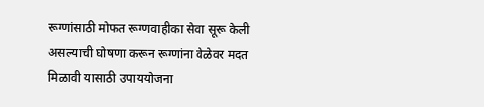रूग्णांसाठी मोफत रूग्णवाहीका सेवा सूरू केली असल्याची घोषणा करून रूग्णांना वेळेवर मदत मिळावी यासाठी उपाययोजना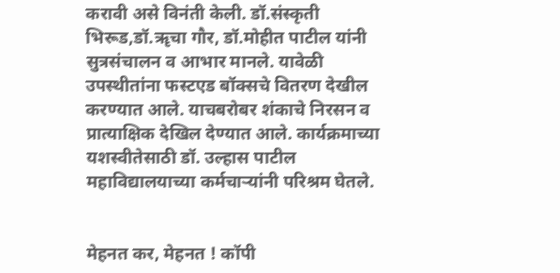करावी असे विनंती केली. डॉ.संस्कृती भिरूड,डॉ.ॠचा गौर, डॉ.मोहीत पाटील यांनी सुत्रसंचालन व आभार मानले. यावेळी उपस्थीतांना फस्टएड बॉक्सचे वितरण देखील करण्यात आले. याचबरोबर शंकाचे निरसन व प्रात्याक्षिक देखिल देण्यात आले. कार्यक्रमाच्या यशस्वीतेसाठी डॉ. उल्हास पाटील महाविद्यालयाच्या कर्मचार्‍यांनी परिश्रम घेतले.


मेहनत कर, मेहनत ! कॉपी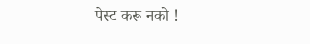पेस्ट करू नको !